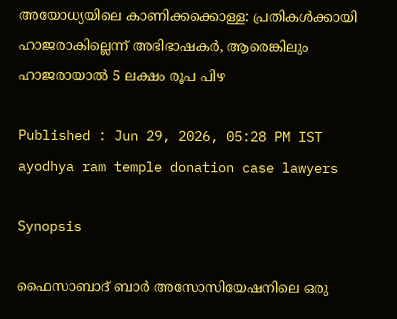അയോധ്യയിലെ കാണിക്കക്കൊള്ള: പ്രതികൾക്കായി ഹാജരാകില്ലെന്ന് അഭിഭാഷകർ, ആരെങ്കിലും ഹാജരായാൽ 5 ലക്ഷം രൂപ പിഴ

Published : Jun 29, 2026, 05:28 PM IST
ayodhya ram temple donation case lawyers

Synopsis

ഫൈസാബാദ് ബാർ അസോസിയേഷനിലെ ഒരു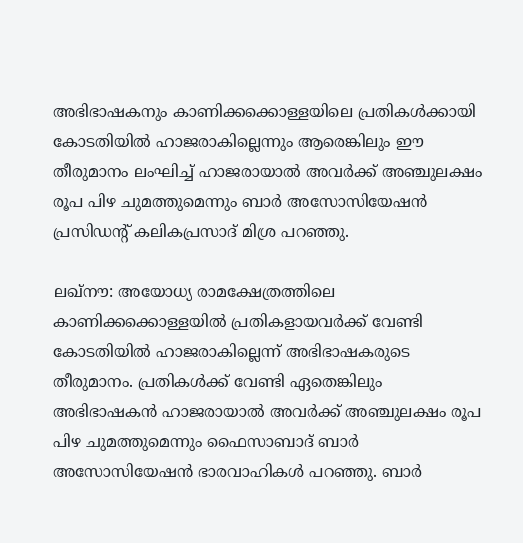അഭിഭാഷകനും കാണിക്കക്കൊള്ളയിലെ പ്രതികൾക്കായി കോടതിയിൽ ഹാജരാകില്ലെന്നും ആരെങ്കിലും ഈ തീരുമാനം ലംഘിച്ച് ഹാജരായാൽ അവർക്ക് അഞ്ചുലക്ഷം രൂപ പിഴ ചുമത്തുമെന്നും ബാർ അസോസിയേഷൻ പ്രസിഡന്റ് കലികപ്രസാദ് മിശ്ര പറഞ്ഞു.

ലഖ്നൗ: അയോധ്യ രാമക്ഷേത്രത്തിലെ കാണിക്കക്കൊള്ളയിൽ പ്രതികളായവർക്ക് വേണ്ടി കോടതിയിൽ ഹാജരാകില്ലെന്ന് അഭിഭാഷകരുടെ തീരുമാനം. പ്രതികൾക്ക് വേണ്ടി ഏതെങ്കിലും അഭിഭാഷകൻ ഹാജരായാൽ അവ‍ർക്ക് അഞ്ചുലക്ഷം രൂപ പിഴ ചുമത്തുമെന്നും ഫൈസാബാദ് ബാർ അസോസിയേഷൻ ഭാരവാഹികൾ പറഞ്ഞു. ബാർ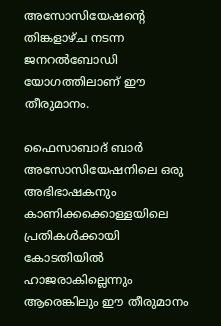അസോസിയേഷന്റെ തിങ്കളാഴ്ച നടന്ന ജനറൽബോഡി യോഗത്തിലാണ് ഈ തീരുമാനം.

ഫൈസാബാദ് ബാർ അസോസിയേഷനിലെ ഒരു അഭിഭാഷകനും കാണിക്കക്കൊള്ളയിലെ പ്രതികൾക്കായി കോടതിയിൽ ഹാജരാകില്ലെന്നും ആരെങ്കിലും ഈ തീരുമാനം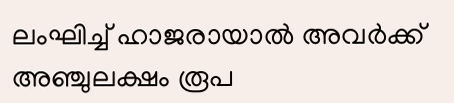ലംഘിച്ച് ഹാജരായാൽ അവർക്ക് അഞ്ചുലക്ഷം രൂപ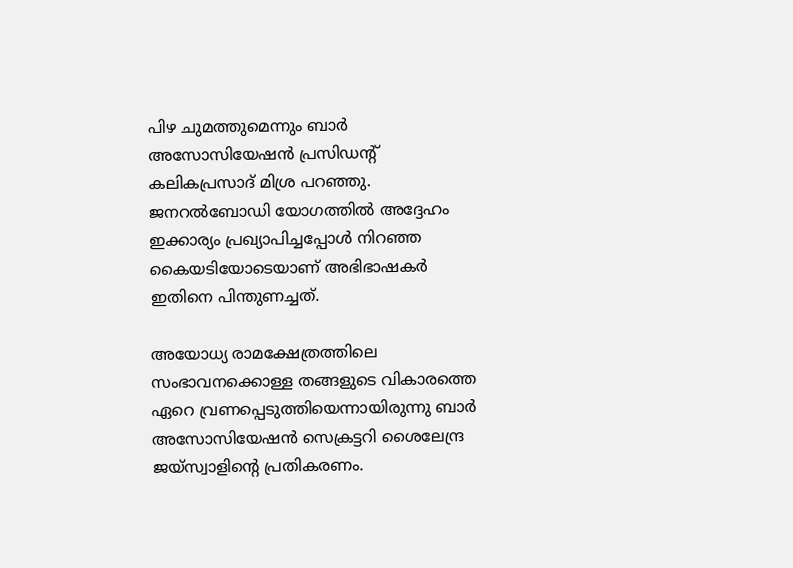പിഴ ചുമത്തുമെന്നും ബാർ അസോസിയേഷൻ പ്രസിഡന്റ് കലികപ്രസാദ് മിശ്ര പറഞ്ഞു. ജനറൽബോഡി യോഗത്തിൽ അദ്ദേഹം ഇക്കാര്യം പ്രഖ്യാപിച്ചപ്പോൾ നിറഞ്ഞ കൈയടിയോടെയാണ് അഭിഭാഷകർ ഇതിനെ പിന്തുണച്ചത്.

അയോധ്യ രാമക്ഷേത്രത്തിലെ സംഭാവനക്കൊള്ള തങ്ങളുടെ വികാരത്തെ ഏറെ വ്രണപ്പെടുത്തിയെന്നായിരുന്നു ബാർ അസോസിയേഷൻ സെക്രട്ടറി ശൈലേന്ദ്ര ജയ്സ്വാളിന്റെ പ്രതികരണം.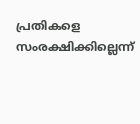പ്രതികളെ സംരക്ഷിക്കില്ലെന്ന്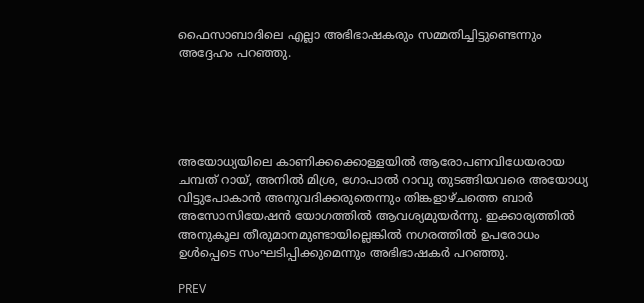ഫൈസാബാദിലെ എല്ലാ അഭിഭാഷകരും സമ്മതിച്ചിട്ടുണ്ടെന്നും അദ്ദേഹം പറഞ്ഞു.





അയോധ്യയിലെ കാണിക്കക്കൊള്ളയിൽ ആരോപണവിധേയരായ ചമ്പത് റായ്, അനിൽ മിശ്ര, ഗോപാൽ റാവു തുടങ്ങിയവരെ അയോധ്യ വിട്ടുപോകാൻ അനുവദിക്കരുതെന്നും തിങ്കളാഴ്ചത്തെ ബാർ അസോസിയേഷൻ യോഗത്തിൽ ആവശ്യമുയർന്നു. ഇക്കാര്യത്തിൽ അനുകൂല തീരുമാനമുണ്ടായില്ലെങ്കിൽ നഗരത്തിൽ ഉപരോധം ഉൾപ്പെടെ സംഘടിപ്പിക്കുമെന്നും അഭിഭാഷകർ പറഞ്ഞു.

PREV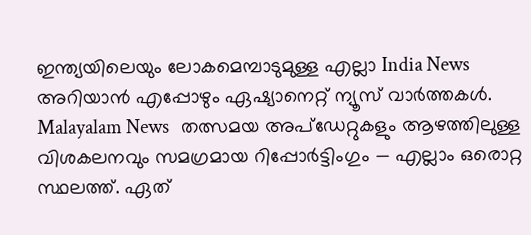ഇന്ത്യയിലെയും ലോകമെമ്പാടുമുള്ള എല്ലാ India News അറിയാൻ എപ്പോഴും ഏഷ്യാനെറ്റ് ന്യൂസ് വാർത്തകൾ. Malayalam News   തത്സമയ അപ്‌ഡേറ്റുകളും ആഴത്തിലുള്ള വിശകലനവും സമഗ്രമായ റിപ്പോർട്ടിംഗും — എല്ലാം ഒരൊറ്റ സ്ഥലത്ത്. ഏത്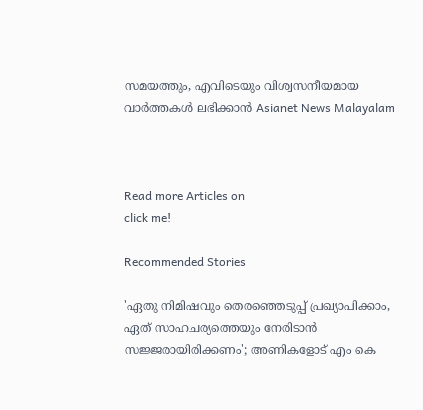സമയത്തും, എവിടെയും വിശ്വസനീയമായ വാർത്തകൾ ലഭിക്കാൻ Asianet News Malayalam



Read more Articles on
click me!

Recommended Stories

'ഏതു നിമിഷവും തെരഞ്ഞെടുപ്പ് പ്രഖ്യാപിക്കാം, ഏത് സാഹചര്യത്തെയും നേരിടാൻ സജ്ജരായിരിക്കണം'; അണികളോട് എം കെ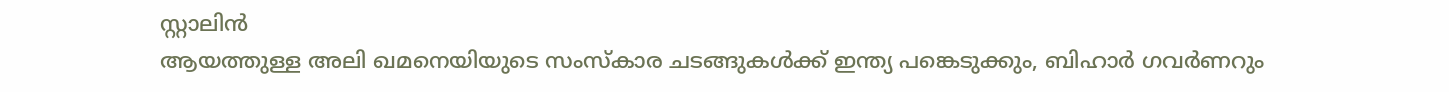സ്റ്റാലിൻ
ആയത്തുള്ള അലി ഖമനെയിയുടെ സംസ്കാര ചടങ്ങുകൾക്ക് ഇന്ത്യ പങ്കെടുക്കും, ബിഹാര്‍ ഗവര്‍ണറും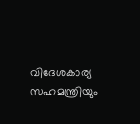വിദേശകാര്യ സഹമന്ത്രിയും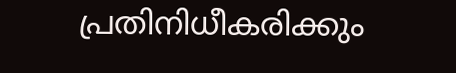പ്രതിനിധീകരിക്കും